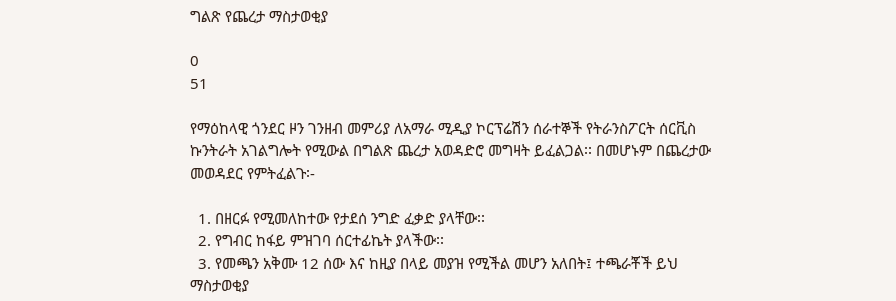ግልጽ የጨረታ ማስታወቂያ

0
51

የማዕከላዊ ጎንደር ዞን ገንዘብ መምሪያ ለአማራ ሚዲያ ኮርፕሬሽን ሰራተኞች የትራንስፖርት ሰርቪስ ኩንትራት አገልግሎት የሚውል በግልጽ ጨረታ አወዳድሮ መግዛት ይፈልጋል፡፡ በመሆኑም በጨረታው መወዳደር የምትፈልጉ፡-

  1. በዘርፉ የሚመለከተው የታደሰ ንግድ ፈቃድ ያላቸው፡፡
  2. የግብር ከፋይ ምዝገባ ሰርተፊኬት ያላችው፡፡
  3. የመጫን አቅሙ 12 ሰው እና ከዚያ በላይ መያዝ የሚችል መሆን አለበት፤ ተጫራቾች ይህ ማስታወቂያ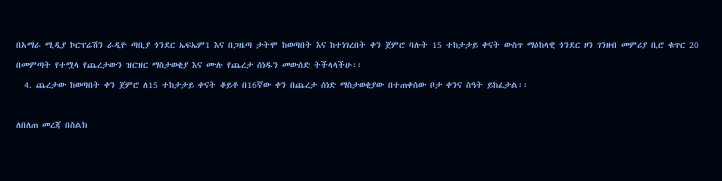በአማራ ሚዲያ ኮርፕሬሽን ራዲዮ ጣቢያ ጎንደር ኤፍኤም1 እና በጋዜጣ ታትሞ ከወጣበት እና ከተነገረበት ቀን ጀምሮ ባሉት 15 ተከታታይ ቀናት ውስጥ ማዕከላዊ ጎንደር ዞን ገንዘብ መምሪያ ቢሮ ቁጥር 20 በመምጣት የተሟላ የጨረታውን ዝርዝር ማስታወቂያ እና ሙሉ የጨረታ ሰነዱን መውሰድ ትችላላችሁ፡፡
  4. ጨረታው ከወጣበት ቀን ጀምሮ ለ15 ተከታታይ ቀናት ቆይቶ በ16ኛው ቀን በጨረታ ሰነድ ማስታወቂያው በተጠቀሰው ቦታ ቀንና ስዓት ይከፈታል፡፡

ለበለጠ መረጃ በስልክ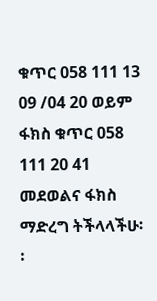ቁጥር 058 111 13 09 /04 20 ወይም ፋክስ ቁጥር 058 111 20 41 መደወልና ፋክስ ማድረግ ትችላላችሁ፡፡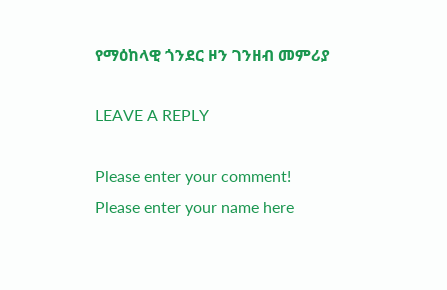የማዕከላዊ ጎንደር ዞን ገንዘብ መምሪያ

LEAVE A REPLY

Please enter your comment!
Please enter your name here